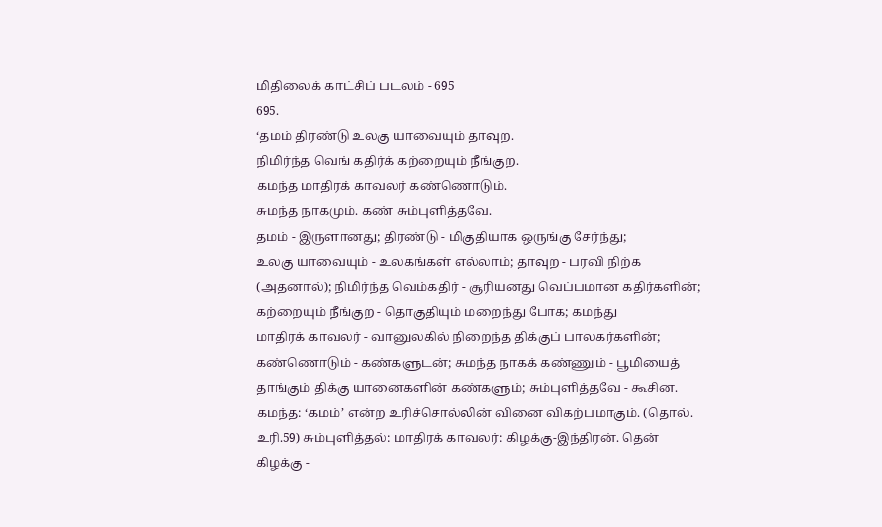மிதிலைக் காட்சிப் படலம் - 695
695.
‘தமம் திரண்டு உலகு யாவையும் தாவுற.
நிமிர்ந்த வெங் கதிர்க் கற்றையும் நீங்குற.
கமந்த மாதிரக் காவலர் கண்ணொடும்.
சுமந்த நாகமும். கண் சும்புளித்தவே.
தமம் - இருளானது; திரண்டு - மிகுதியாக ஒருங்கு சேர்ந்து;
உலகு யாவையும் - உலகங்கள் எல்லாம்; தாவுற - பரவி நிற்க
(அதனால்); நிமிர்ந்த வெம்கதிர் - சூரியனது வெப்பமான கதிர்களின்;
கற்றையும் நீங்குற - தொகுதியும் மறைந்து போக; கமந்து
மாதிரக் காவலர் - வானுலகில் நிறைந்த திக்குப் பாலகர்களின்;
கண்ணொடும் - கண்களுடன்; சுமந்த நாகக் கண்ணும் - பூமியைத்
தாங்கும் திக்கு யானைகளின் கண்களும்; சும்புளித்தவே - கூசின.
கமந்த: ‘கமம்’ என்ற உரிச்சொல்லின் வினை விகற்பமாகும். (தொல்.
உரி.59) சும்புளித்தல்: மாதிரக் காவலர்: கிழக்கு-இந்திரன். தென்
கிழக்கு -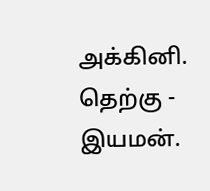அக்கினி. தெற்கு - இயமன்.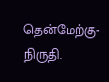தென்மேற்கு-நிருதி.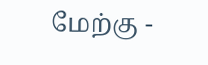மேற்கு -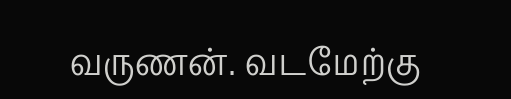வருணன். வடமேற்கு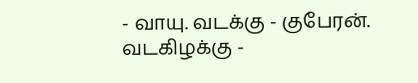- வாயு. வடக்கு - குபேரன். வடகிழக்கு -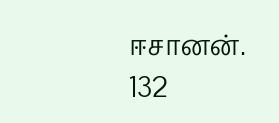ஈசானன். 132